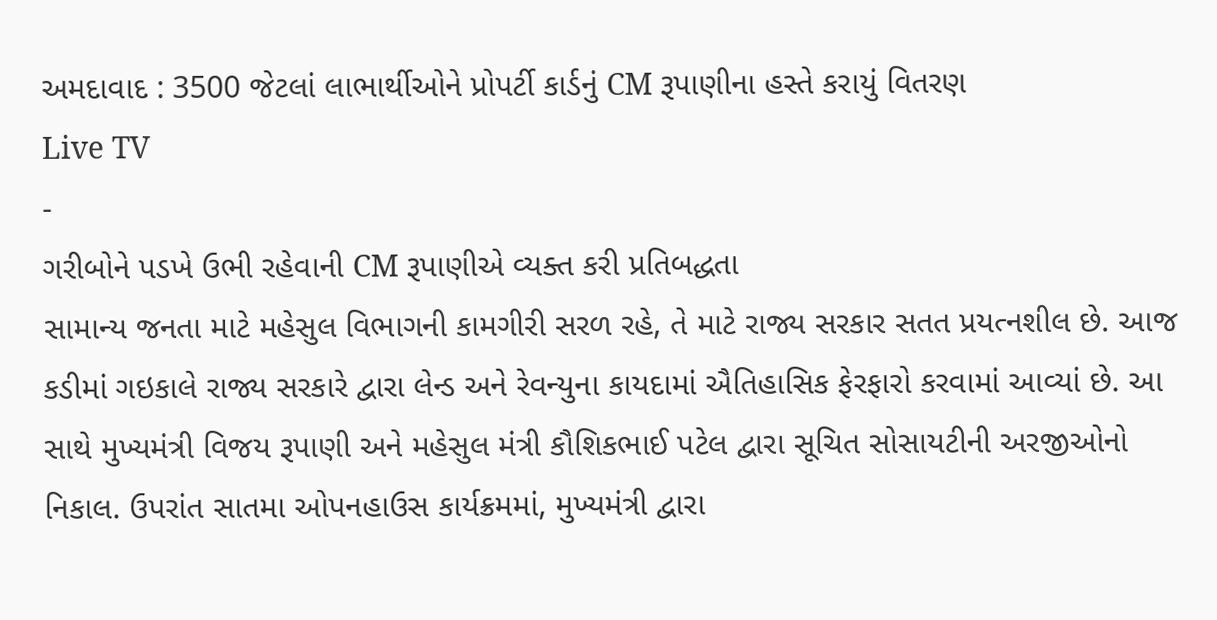અમદાવાદ : 3500 જેટલાં લાભાર્થીઓને પ્રોપર્ટી કાર્ડનું CM રૂપાણીના હસ્તે કરાયું વિતરણ
Live TV
-
ગરીબોને પડખે ઉભી રહેવાની CM રૂપાણીએ વ્યક્ત કરી પ્રતિબદ્ધતા
સામાન્ય જનતા માટે મહેસુલ વિભાગની કામગીરી સરળ રહે, તે માટે રાજ્ય સરકાર સતત પ્રયત્નશીલ છે. આજ કડીમાં ગઇકાલે રાજ્ય સરકારે દ્વારા લેન્ડ અને રેવન્યુના કાયદામાં ઐતિહાસિક ફેરફારો કરવામાં આવ્યાં છે. આ સાથે મુખ્યમંત્રી વિજય રૂપાણી અને મહેસુલ મંત્રી કૌશિકભાઈ પટેલ દ્વારા સૂચિત સોસાયટીની અરજીઓનો નિકાલ. ઉપરાંત સાતમા ઓપનહાઉસ કાર્યક્રમમાં, મુખ્યમંત્રી દ્વારા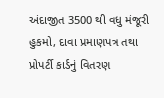અંદાજીત 3500 થી વધુ મંજૂરી હુકમો, દાવા પ્રમાણપત્ર તથા પ્રોપર્ટી કાર્ડનું વિતરણ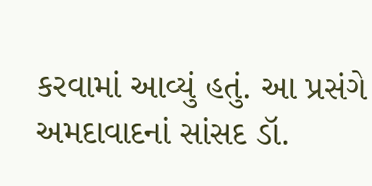કરવામાં આવ્યું હતું. આ પ્રસંગે અમદાવાદનાં સાંસદ ડૉ.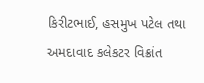કિરીટભાઈ, હસમુખ પટેલ તથા અમદાવાદ કલેકટર વિક્રાંત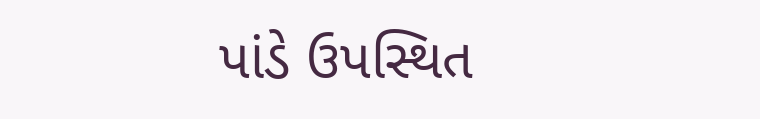પાંડે ઉપસ્થિત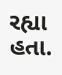રહ્યા હતા.